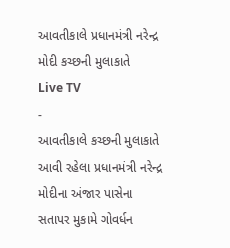આવતીકાલે પ્રધાનમંત્રી નરેન્દ્ર મોદી કચ્છની મુલાકાતે
Live TV
-
આવતીકાલે કચ્છની મુલાકાતે આવી રહેલા પ્રધાનમંત્રી નરેન્દ્ર મોદીના અંજાર પાસેના સતાપર મુકામે ગોવર્ધન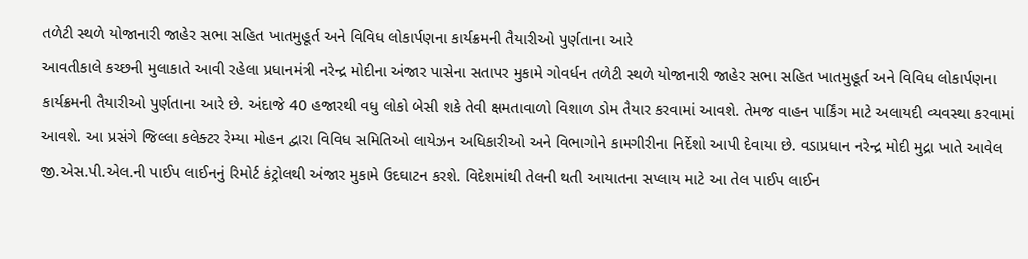તળેટી સ્થળે યોજાનારી જાહેર સભા સહિત ખાતમુહૂર્ત અને વિવિધ લોકાર્પણના કાર્યક્રમની તૈયારીઓ પુર્ણતાના આરે
આવતીકાલે કચ્છની મુલાકાતે આવી રહેલા પ્રધાનમંત્રી નરેન્દ્ર મોદીના અંજાર પાસેના સતાપર મુકામે ગોવર્ધન તળેટી સ્થળે યોજાનારી જાહેર સભા સહિત ખાતમુહૂર્ત અને વિવિધ લોકાર્પણના કાર્યક્રમની તૈયારીઓ પુર્ણતાના આરે છે. અંદાજે 40 હજારથી વધુ લોકો બેસી શકે તેવી ક્ષમતાવાળો વિશાળ ડોમ તૈયાર કરવામાં આવશે. તેમજ વાહન પાર્કિંગ માટે અલાયદી વ્યવસ્થા કરવામાં આવશે. આ પ્રસંગે જિલ્લા કલેક્ટર રેમ્યા મોહન દ્વારા વિવિધ સમિતિઓ લાયેઝન અધિકારીઓ અને વિભાગોને કામગીરીના નિર્દેશો આપી દેવાયા છે. વડાપ્રધાન નરેન્દ્ર મોદી મુદ્રા ખાતે આવેલ જી.એસ.પી.એલ.ની પાઈપ લાઈનનું રિમોર્ટ કંટ્રોલથી અંજાર મુકામે ઉદઘાટન કરશે. વિદેશમાંથી તેલની થતી આયાતના સપ્લાય માટે આ તેલ પાઈપ લાઈન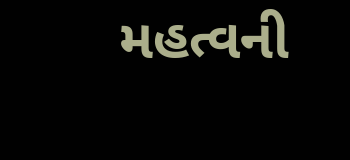મહત્વની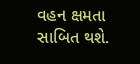વહન ક્ષમતા સાબિત થશે.